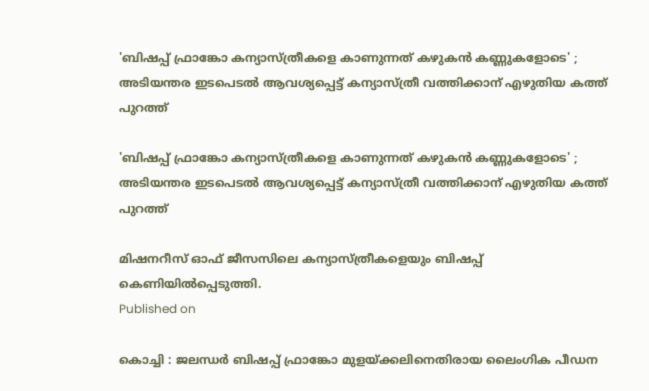'ബിഷപ്പ് ഫ്രാങ്കോ കന്യാസ്ത്രീകളെ കാണുന്നത് കഴുകന്‍ കണ്ണുകളോടെ' ; അടിയന്തര ഇടപെടല്‍ ആവശ്യപ്പെട്ട് കന്യാസ്ത്രീ വത്തിക്കാന് എഴുതിയ കത്ത് പുറത്ത്

'ബിഷപ്പ് ഫ്രാങ്കോ കന്യാസ്ത്രീകളെ കാണുന്നത് കഴുകന്‍ കണ്ണുകളോടെ' ; അടിയന്തര ഇടപെടല്‍ ആവശ്യപ്പെട്ട് കന്യാസ്ത്രീ വത്തിക്കാന് എഴുതിയ കത്ത് പുറത്ത്

മിഷനറീസ് ഓഫ് ജീസസിലെ കന്യാസ്ത്രീകളെയും ബിഷപ്പ് കെണിയില്‍പ്പെടുത്തി.
Published on

കൊച്ചി : ജലന്ധര്‍ ബിഷപ്പ് ഫ്രാങ്കോ മുളയ്ക്കലിനെതിരായ ലൈംഗിക പീഡന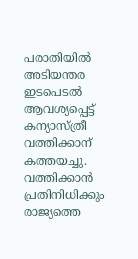പരാതിയില്‍ അടിയന്തര ഇടപെടല്‍ ആവശ്യപ്പെട്ട് കന്യാസ്ത്രീ വത്തിക്കാന് കത്തയച്ചു. വത്തിക്കാന്‍ പ്രതിനിധിക്കും രാജ്യത്തെ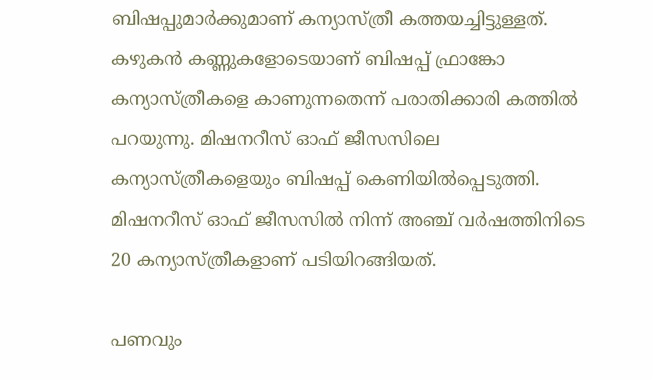ബിഷപ്പുമാര്‍ക്കുമാണ് കന്യാസ്ത്രീ കത്തയച്ചിട്ടുള്ളത്. കഴുകന്‍ കണ്ണുകളോടെയാണ് ബിഷപ്പ് ഫ്രാങ്കോ കന്യാസ്ത്രീകളെ കാണുന്നതെന്ന് പരാതിക്കാരി കത്തില്‍ പറയുന്നു. മിഷനറീസ് ഓഫ് ജീസസിലെ കന്യാസ്ത്രീകളെയും ബിഷപ്പ് കെണിയില്‍പ്പെടുത്തി. മിഷനറീസ് ഓഫ് ജീസസില്‍ നിന്ന് അഞ്ച് വര്‍ഷത്തിനിടെ 20 കന്യാസ്ത്രീകളാണ് പടിയിറങ്ങിയത്.

പണവും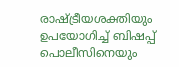രാഷ്ട്രീയശക്തിയും ഉപയോഗിച്ച് ബിഷപ്പ് പൊലീസിനെയും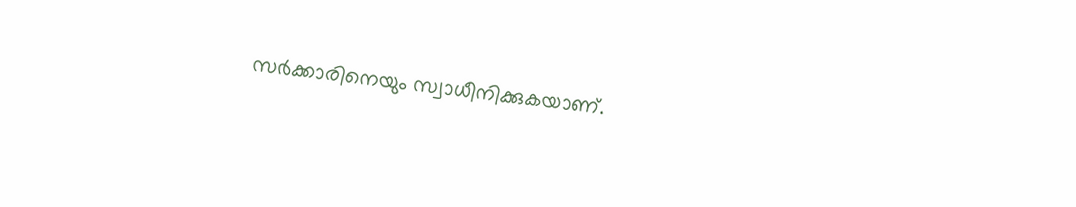സര്‍ക്കാരിനെയും സ്വാധീനിക്കുകയാണ്.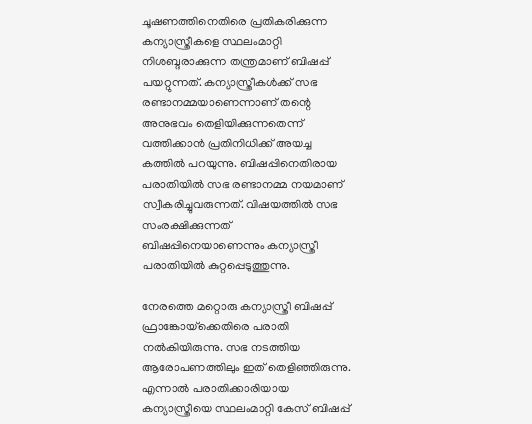ചൂഷണത്തിനെതിരെ പ്രതികരിക്കുന്ന കന്യാസ്ത്രീകളെ സ്ഥലംമാറ്റി നിശബ്ദരാക്കുന്ന തന്ത്രമാണ് ബിഷപ്പ് പയറ്റുന്നത്. കന്യാസ്ത്രീകള്‍ക്ക് സഭ രണ്ടാനമ്മയാണെന്നാണ് തന്റെ അനുഭവം തെളിയിക്കുന്നതെന്ന് വത്തിക്കാന്‍ പ്രതിനിധിക്ക് അയച്ച കത്തില്‍ പറയുന്നു. ബിഷപ്പിനെതിരായ പരാതിയില്‍ സഭ രണ്ടാനമ്മ നയമാണ് സ്വീകരിച്ചുവരുന്നത്. വിഷയത്തില്‍ സഭ സംരക്ഷിക്കുന്നത് ബിഷപ്പിനെയാണെന്നും കന്യാസ്ത്രീ പരാതിയില്‍ കുറ്റപ്പെടുത്തുന്നു.

നേരത്തെ മറ്റൊരു കന്യാസ്ത്രീ ബിഷപ്പ് ഫ്രാങ്കോയ്‌ക്കെതിരെ പരാതി നല്‍കിയിരുന്നു. സഭ നടത്തിയ ആരോപണത്തിലും ഇത് തെളിഞ്ഞിരുന്നു. എന്നാല്‍ പരാതിക്കാരിയായ കന്യാസ്ത്രീയെ സ്ഥലംമാറ്റി കേസ് ബിഷപ്പ്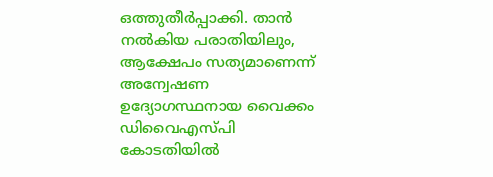ഒത്തുതീര്‍പ്പാക്കി. താന്‍ നല്‍കിയ പരാതിയിലും, ആക്ഷേപം സത്യമാണെന്ന് അന്വേഷണ ഉദ്യോഗസ്ഥനായ വൈക്കം ഡിവൈഎസ്പി കോടതിയില്‍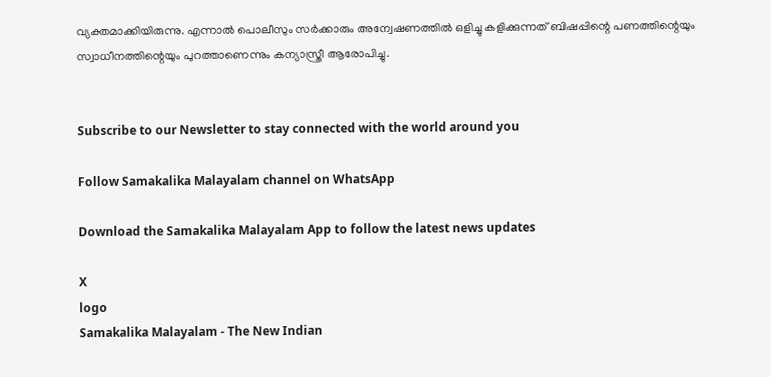വ്യക്തമാക്കിയിരുന്നു. എന്നാല്‍ പൊലീസും സര്‍ക്കാരും അന്വേഷണത്തില്‍ ഒളിച്ചു കളിക്കുന്നത് ബിഷപ്പിന്റെ പണത്തിന്റെയും സ്വാധീനത്തിന്റെയും പുറത്താണെന്നും കന്യാസ്ത്രീ ആരോപിച്ചു.


Subscribe to our Newsletter to stay connected with the world around you

Follow Samakalika Malayalam channel on WhatsApp

Download the Samakalika Malayalam App to follow the latest news updates

X
logo
Samakalika Malayalam - The New Indian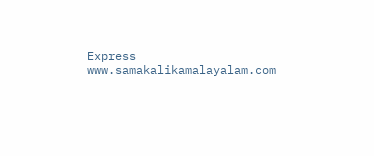Express
www.samakalikamalayalam.com